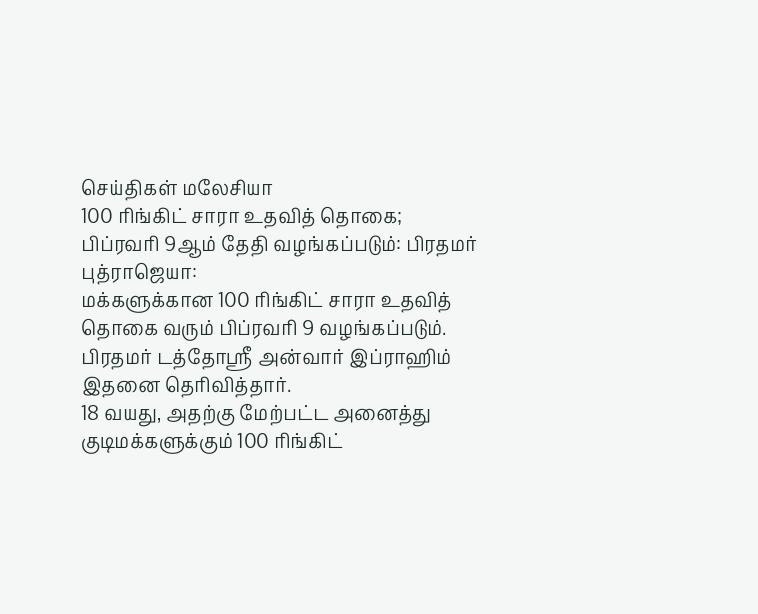செய்திகள் மலேசியா
100 ரிங்கிட் சாரா உதவித் தொகை; பிப்ரவரி 9ஆம் தேதி வழங்கப்படும்: பிரதமர்
புத்ராஜெயா:
மக்களுக்கான 100 ரிங்கிட் சாரா உதவித் தொகை வரும் பிப்ரவரி 9 வழங்கப்படும்.
பிரதமர் டத்தோஸ்ரீ அன்வார் இப்ராஹிம் இதனை தெரிவித்தார்.
18 வயது, அதற்கு மேற்பட்ட அனைத்து குடிமக்களுக்கும் 100 ரிங்கிட்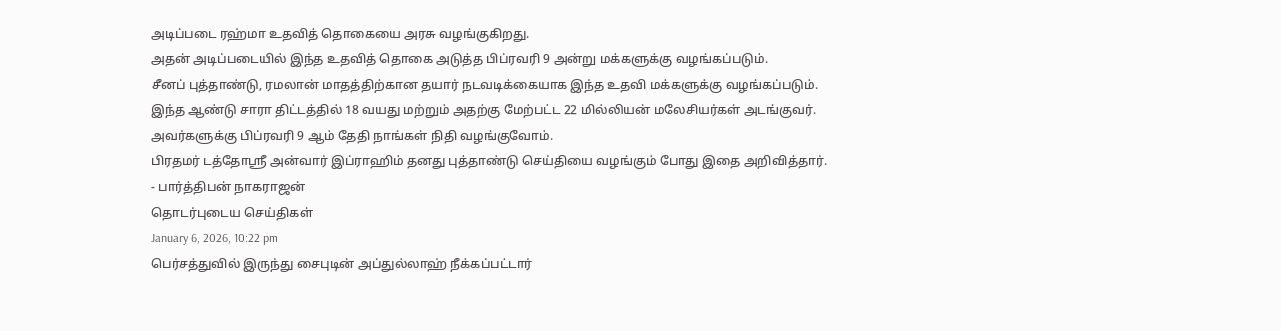அடிப்படை ரஹ்மா உதவித் தொகையை அரசு வழங்குகிறது.
அதன் அடிப்படையில் இந்த உதவித் தொகை அடுத்த பிப்ரவரி 9 அன்று மக்களுக்கு வழங்கப்படும்.
சீனப் புத்தாண்டு, ரமலான் மாதத்திற்கான தயார் நடவடிக்கையாக இந்த உதவி மக்களுக்கு வழங்கப்படும்.
இந்த ஆண்டு சாரா திட்டத்தில் 18 வயது மற்றும் அதற்கு மேற்பட்ட 22 மில்லியன் மலேசியர்கள் அடங்குவர்.
அவர்களுக்கு பிப்ரவரி 9 ஆம் தேதி நாங்கள் நிதி வழங்குவோம்.
பிரதமர் டத்தோஸ்ரீ அன்வார் இப்ராஹிம் தனது புத்தாண்டு செய்தியை வழங்கும் போது இதை அறிவித்தார்.
- பார்த்திபன் நாகராஜன்
தொடர்புடைய செய்திகள்
January 6, 2026, 10:22 pm
பெர்சத்துவில் இருந்து சைபுடின் அப்துல்லாஹ் நீக்கப்பட்டார்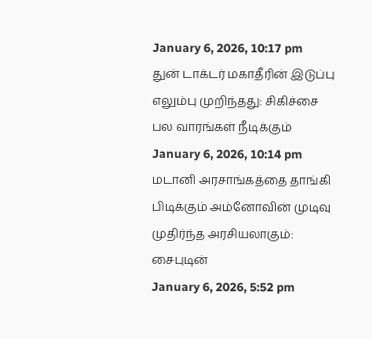January 6, 2026, 10:17 pm
துன் டாக்டர் மகாதீரின் இடுப்பு எலும்பு முறிந்தது: சிகிச்சை பல வாரங்கள் நீடிக்கும்
January 6, 2026, 10:14 pm
மடானி அரசாங்கத்தை தாங்கி பிடிக்கும் அம்னோவின் முடிவு முதிர்ந்த அரசியலாகும்: சைபுடின்
January 6, 2026, 5:52 pm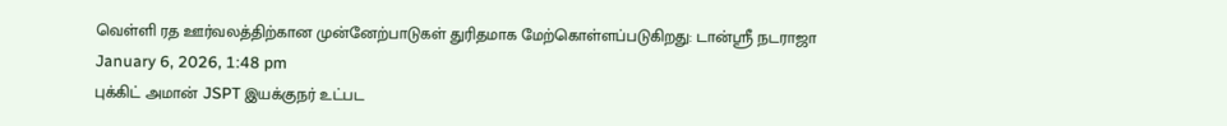வெள்ளி ரத ஊர்வலத்திற்கான முன்னேற்பாடுகள் துரிதமாக மேற்கொள்ளப்படுகிறது: டான்ஸ்ரீ நடராஜா
January 6, 2026, 1:48 pm
புக்கிட் அமான் JSPT இயக்குநர் உட்பட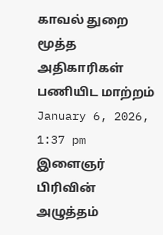காவல் துறை மூத்த அதிகாரிகள் பணியிட மாற்றம்
January 6, 2026, 1:37 pm
இளைஞர் பிரிவின் அழுத்தம்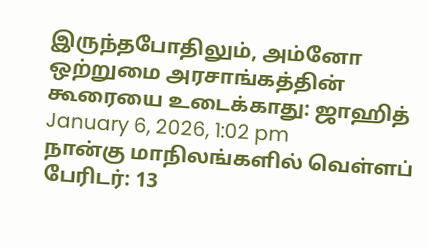இருந்தபோதிலும், அம்னோ ஒற்றுமை அரசாங்கத்தின் கூரையை உடைக்காது: ஜாஹித்
January 6, 2026, 1:02 pm
நான்கு மாநிலங்களில் வெள்ளப் பேரிடர்: 13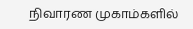நிவாரண முகாம்களில்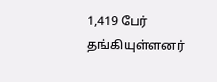1,419 பேர் தங்கியுள்ளனர்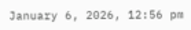January 6, 2026, 12:56 pm